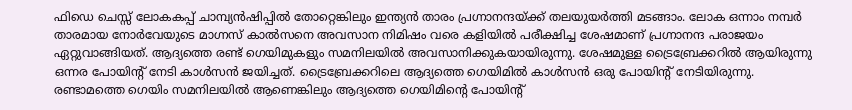ഫിഡെ ചെസ്സ് ലോകകപ്പ് ചാമ്പ്യൻഷിപ്പിൽ തോറ്റെങ്കിലും ഇന്ത്യൻ താരം പ്രഗ്നാനന്ദയ്ക്ക് തലയുയർത്തി മടങ്ങാം. ലോക ഒന്നാം നമ്പർ താരമായ നോർവേയുടെ മാഗ്നസ് കാൽസനെ അവസാന നിമിഷം വരെ കളിയിൽ പരീക്ഷിച്ച ശേഷമാണ് പ്രഗ്നാനന്ദ പരാജയം ഏറ്റുവാങ്ങിയത്. ആദ്യത്തെ രണ്ട് ഗെയിമുകളും സമനിലയിൽ അവസാനിക്കുകയായിരുന്നു. ശേഷമുള്ള ട്രൈബ്രേക്കറിൽ ആയിരുന്നു ഒന്നര പോയിന്റ് നേടി കാൾസൻ ജയിച്ചത്. ട്രൈബ്രേക്കറിലെ ആദ്യത്തെ ഗെയിമിൽ കാൾസൻ ഒരു പോയിന്റ് നേടിയിരുന്നു.
രണ്ടാമത്തെ ഗെയിം സമനിലയിൽ ആണെങ്കിലും ആദ്യത്തെ ഗെയിമിന്റെ പോയിന്റ്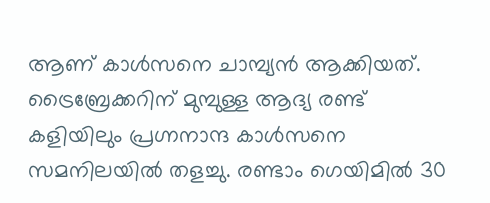ആണ് കാൾസനെ ചാമ്പ്യൻ ആക്കിയത്. ട്രൈബ്രേക്കറിന് മുമ്പുള്ള ആദ്യ രണ്ട് കളിയിലും പ്രഗ്നനാന്ദ കാൾസനെ സമനിലയിൽ തളച്ചു. രണ്ടാം ഗെയിമിൽ 30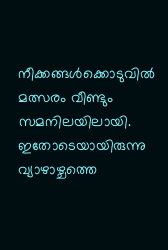നീക്കങ്ങൾക്കൊടുവിൽ മത്സരം വീണ്ടും സമനിലയിലായി. ഇതോടെയായിരുന്നു വ്യാഴാഴ്ചത്തെ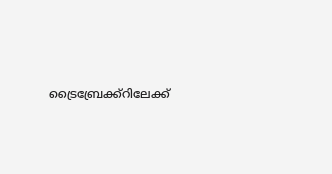ട്രൈബ്രേക്ക്റിലേക്ക്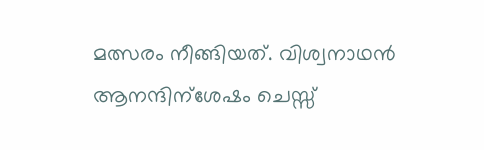മത്സരം നീങ്ങിയത്. വിശ്വനാഥൻ ആനന്ദിന്ശേഷം ചെസ്സ്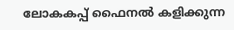ലോകകപ്പ് ഫൈനൽ കളിക്കുന്ന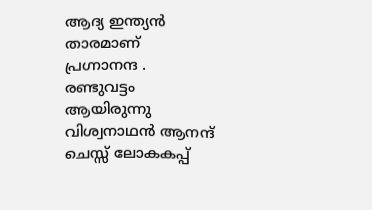ആദ്യ ഇന്ത്യൻ താരമാണ് പ്രഗ്നാനന്ദ . രണ്ടുവട്ടം ആയിരുന്നു വിശ്വനാഥൻ ആനന്ദ് ചെസ്സ് ലോകകപ്പ്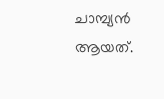ചാമ്പ്യൻ ആയത്.